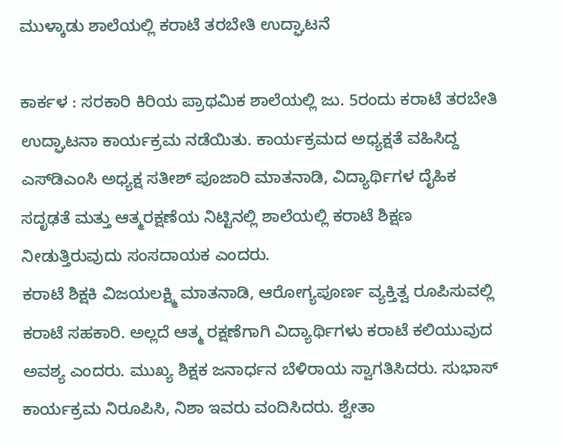ಮುಳ್ಕಾಡು ಶಾಲೆಯಲ್ಲಿ ಕರಾಟೆ ತರಬೇತಿ ಉದ್ಘಾಟನೆ

ಕಾರ್ಕಳ : ಸರಕಾರಿ ಕಿರಿಯ ಪ್ರಾಥಮಿಕ ಶಾಲೆಯಲ್ಲಿ ಜು. 5ರಂದು ಕರಾಟೆ ತರಬೇತಿ ಉದ್ಘಾಟನಾ ಕಾರ್ಯಕ್ರಮ ನಡೆಯಿತು. ಕಾರ್ಯಕ್ರಮದ ಅಧ್ಯಕ್ಷತೆ ವಹಿಸಿದ್ದ ಎಸ್‌ಡಿಎಂಸಿ ಅಧ್ಯಕ್ಷ ಸತೀಶ್‌ ಪೂಜಾರಿ ಮಾತನಾಡಿ, ವಿದ್ಯಾರ್ಥಿಗಳ ದೈಹಿಕ ಸದೃಢತೆ ಮತ್ತು ಆತ್ಮರಕ್ಷಣೆಯ ನಿಟ್ಟಿನಲ್ಲಿ ಶಾಲೆಯಲ್ಲಿ ಕರಾಟೆ ಶಿಕ್ಷಣ ನೀಡುತ್ತಿರುವುದು ಸಂಸದಾಯಕ ಎಂದರು.
ಕರಾಟೆ ಶಿಕ್ಷಕಿ ವಿಜಯಲಕ್ಷ್ಮಿ ಮಾತನಾಡಿ, ಆರೋಗ್ಯಪೂರ್ಣ ವ್ಯಕ್ತಿತ್ವ ರೂಪಿಸುವಲ್ಲಿ ಕರಾಟೆ ಸಹಕಾರಿ. ಅಲ್ಲದೆ ಆತ್ಮ ರಕ್ಷಣೆಗಾಗಿ ವಿದ್ಯಾರ್ಥಿಗಳು ಕರಾಟೆ ಕಲಿಯುವುದ ಅವಶ್ಯ ಎಂದರು. ಮುಖ್ಯ ಶಿಕ್ಷಕ ಜನಾರ್ಧನ ಬೆಳಿರಾಯ ಸ್ವಾಗತಿಸಿದರು. ಸುಭಾಸ್ ಕಾರ್ಯಕ್ರಮ ನಿರೂಪಿಸಿ, ನಿಶಾ ಇವರು ವಂದಿಸಿದರು. ಶ್ವೇತಾ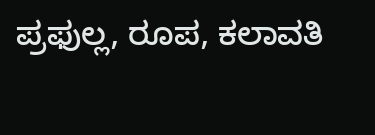ಪ್ರಫುಲ್ಲ, ರೂಪ, ಕಲಾವತಿ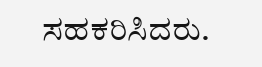ಸಹಕರಿಸಿದರು.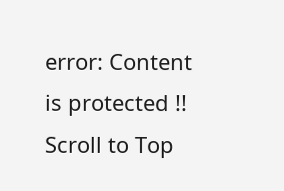error: Content is protected !!
Scroll to Top